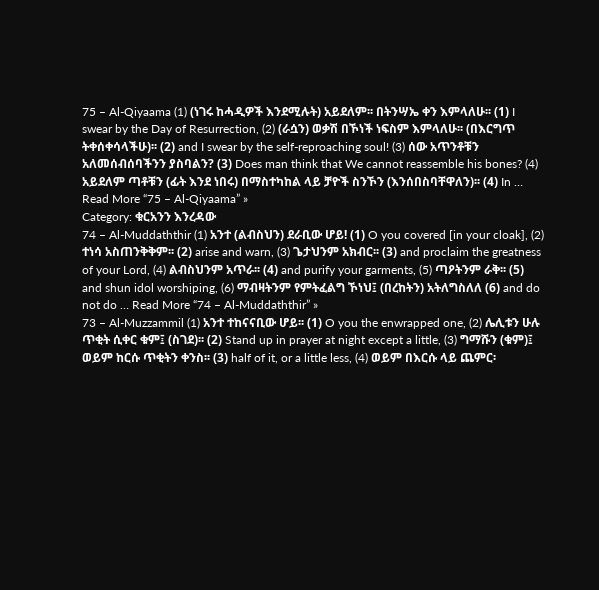75 – Al-Qiyaama (1) (ነገሩ ከሓዲዎች እንደሚሉት) አይደለም፡፡ በትንሣኤ ቀን እምላለሁ፡፡ (1) I swear by the Day of Resurrection, (2) (ራሷን) ወቃሽ በኾነች ነፍስም እምላለሁ፡፡ (በእርግጥ ትቀሰቀሳላችሁ)፡፡ (2) and I swear by the self-reproaching soul! (3) ሰው አጥንቶቹን አለመሰብሰባችንን ያስባልን? (3) Does man think that We cannot reassemble his bones? (4) አይደለም ጣቶቹን (ፊት እንደ ነበሩ) በማስተካከል ላይ ቻዮች ስንኾን (እንሰበስባቸዋለን)፡፡ (4) In … Read More “75 – Al-Qiyaama” »
Category: ቁርአንን እንረዳው
74 – Al-Muddaththir (1) አንተ (ልብስህን) ደራቢው ሆይ! (1) O you covered [in your cloak], (2) ተነሳ አስጠንቅቅም፡፡ (2) arise and warn, (3) ጌታህንም አክብር፡፡ (3) and proclaim the greatness of your Lord, (4) ልብስህንም አጥራ፡፡ (4) and purify your garments, (5) ጣዖትንም ራቅ፡፡ (5) and shun idol worshiping, (6) ማብዛትንም የምትፈልግ ኾነህ፤ (በረከትን) አትለግስለለ (6) and do not do … Read More “74 – Al-Muddaththir” »
73 – Al-Muzzammil (1) አንተ ተከናናቢው ሆይ፡፡ (1) O you the enwrapped one, (2) ሌሊቱን ሁሉ ጥቂት ሲቀር ቁም፤ (ስገደ)፡፡ (2) Stand up in prayer at night except a little, (3) ግማሹን (ቁም)፤ ወይም ከርሱ ጥቂትን ቀንስ፡፡ (3) half of it, or a little less, (4) ወይም በእርሱ ላይ ጨምር፡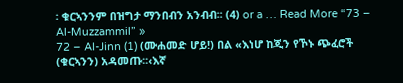፡ ቁርኣንንም በዝግታ ማንበብን አንብብ፡፡ (4) or a … Read More “73 – Al-Muzzammil” »
72 – Al-Jinn (1) (ሙሐመድ ሆይ!) በል «እነሆ ከጂን የኾኑ ጭፈሮች (ቁርኣንን) አዳመጡ፡፡‹እኛ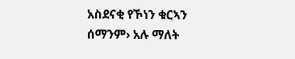አስደናቂ የኾነን ቁርኣን ሰማንም› አሉ ማለት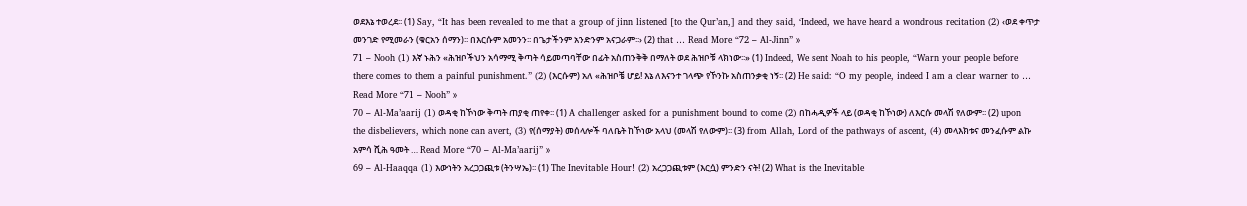ወደእኔ ተወረደ፡፡ (1) Say, “It has been revealed to me that a group of jinn listened [to the Qur’an,] and they said, ‘Indeed, we have heard a wondrous recitation (2) ‹ወደ ቀጥታ መንገድ የሚመራን (ቁርአን ሰማን)፡፡ በእርሱም አመንን፡፡ በጌታችንም አንድንም አናጋራም፡፡› (2) that … Read More “72 – Al-Jinn” »
71 – Nooh (1) እኛ ኑሕን «ሕዝቦችህን አሳማሚ ቅጣት ሳይመጣባቸው በፊት አስጠንቅቅ በማለት ወደ ሕዝቦቹ ላክነው፡፡» (1) Indeed, We sent Noah to his people, “Warn your people before there comes to them a painful punishment.” (2) (እርሱም) አለ «ሕዝቦቼ ሆይ! እኔ ለእናንተ ገላጭ የኾንኩ አስጠንቃቂ ነኝ፡፡ (2) He said: “O my people, indeed I am a clear warner to … Read More “71 – Nooh” »
70 – Al-Ma’aarij (1) ወዳቂ ከኾነው ቅጣት ጠያቂ ጠየቀ፡፡ (1) A challenger asked for a punishment bound to come (2) በከሓዲዎች ላይ (ወዳቂ ከኾነው) ለእርሱ መላሽ የለውም፡፡ (2) upon the disbelievers, which none can avert, (3) የ(ሰማያት) መሰላሎች ባለቤት ከኾነው አላህ (መላሽ የለውም)፡፡ (3) from Allah, Lord of the pathways of ascent, (4) መላእክቱና መንፈሱም ልኩ አምሳ ሺሕ ዓመት … Read More “70 – Al-Ma’aarij” »
69 – Al-Haaqqa (1) እውነትን አረጋጋጪቱ (ትንሣኤ)፡፡ (1) The Inevitable Hour! (2) አረጋጋጪቱም (እርሷ) ምንድን ናት! (2) What is the Inevitable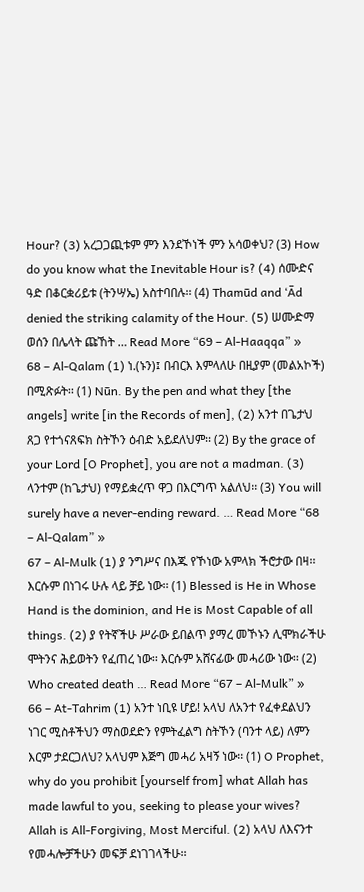Hour? (3) አረጋጋጪቱም ምን እንደኾነች ምን አሳወቀህ? (3) How do you know what the Inevitable Hour is? (4) ሰሙድና ዓድ በቆርቋሪይቱ (ትንሣኤ) አስተባበሉ፡፡ (4) Thamūd and ‘Ād denied the striking calamity of the Hour. (5) ሠሙድማ ወሰን በሌላት ጩኸት … Read More “69 – Al-Haaqqa” »
68 – Al-Qalam (1) ነ.(ኑን)፤ በብርእ እምላለሁ በዚያም (መልአኮች) በሚጽፉት፡፡ (1) Nūn. By the pen and what they [the angels] write [in the Records of men], (2) አንተ በጌታህ ጸጋ የተጎናጸፍክ ስትኾን ዕብድ አይደለህም፡፡ (2) By the grace of your Lord [O Prophet], you are not a madman. (3) ላንተም (ከጌታህ) የማይቋረጥ ዋጋ በእርግጥ አልለህ፡፡ (3) You will surely have a never-ending reward. … Read More “68 – Al-Qalam” »
67 – Al-Mulk (1) ያ ንግሥና በእጁ የኾነው አምላክ ችሮታው በዛ፡፡ እርሱም በነገሩ ሁሉ ላይ ቻይ ነው፡፡ (1) Blessed is He in Whose Hand is the dominion, and He is Most Capable of all things. (2) ያ የትኛችሁ ሥራው ይበልጥ ያማረ መኾኑን ሊሞክራችሁ ሞትንና ሕይወትን የፈጠረ ነው፡፡ እርሱም አሸናፊው መሓሪው ነው፡፡ (2) Who created death … Read More “67 – Al-Mulk” »
66 – At-Tahrim (1) አንተ ነቢዩ ሆይ! አላህ ለአንተ የፈቀደልህን ነገር ሚስቶችህን ማስወደድን የምትፈልግ ስትኾን (ባንተ ላይ) ለምን እርም ታደርጋለህ? አላህም እጅግ መሓሪ አዛኝ ነው፡፡ (1) O Prophet, why do you prohibit [yourself from] what Allah has made lawful to you, seeking to please your wives? Allah is All-Forgiving, Most Merciful. (2) አላህ ለእናንተ የመሓሎቻችሁን መፍቻ ደነገገላችሁ፡፡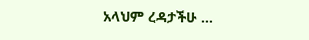አላህም ረዳታችሁ …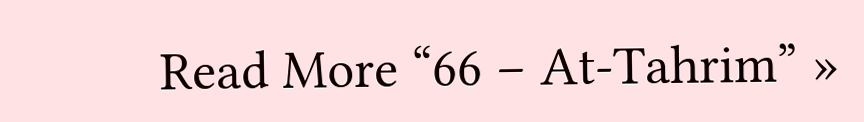Read More “66 – At-Tahrim” »